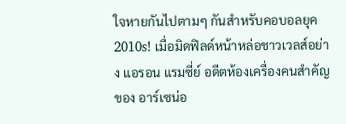ใจหายกันไปตามๆ กันสำหรับคอบอลยุค 2010s! เมื่อมิดฟิลด์หน้าหล่อชาวเวลส์อย่าง แอรอน แรมซี่ย์ อดีตห้องเครื่องคนสำคัญของ อาร์เซน่อ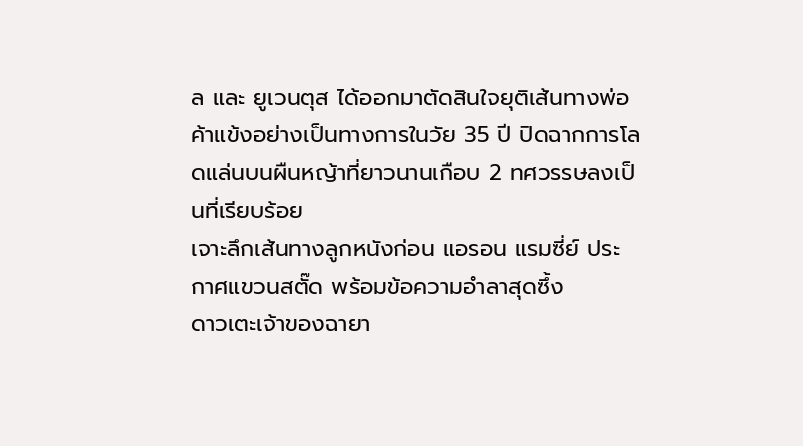ล และ ยูเวนตุส ได้ออกมาตัดสินใจยุติเส้นทางพ่อค้าแข้งอย่างเป็นทางการในวัย 35 ปี ปิดฉากการโลดแล่นบนผืนหญ้าที่ยาวนานเกือบ 2 ทศวรรษลงเป็นที่เรียบร้อย
เจาะลึกเส้นทางลูกหนังก่อน แอรอน แรมซี่ย์ ประกาศแขวนสตั๊ด พร้อมข้อความอำลาสุดซึ้ง
ดาวเตะเจ้าของฉายา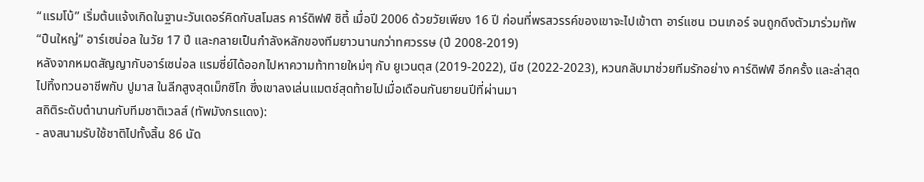“แรมโบ้” เริ่มต้นแจ้งเกิดในฐานะวันเดอร์คิดกับสโมสร คาร์ดิฟฟ์ ซิตี้ เมื่อปี 2006 ด้วยวัยเพียง 16 ปี ก่อนที่พรสวรรค์ของเขาจะไปเข้าตา อาร์แซน เวนเกอร์ จนถูกดึงตัวมาร่วมทัพ “ปืนใหญ่” อาร์เซน่อล ในวัย 17 ปี และกลายเป็นกำลังหลักของทีมยาวนานกว่าทศวรรษ (ปี 2008-2019)
หลังจากหมดสัญญากับอาร์เซน่อล แรมซี่ย์ได้ออกไปหาความท้าทายใหม่ๆ กับ ยูเวนตุส (2019-2022), นีซ (2022-2023), หวนกลับมาช่วยทีมรักอย่าง คาร์ดิฟฟ์ อีกครั้ง และล่าสุดไปทิ้งทวนอาชีพกับ ปูมาส ในลีกสูงสุดเม็กซิโก ซึ่งเขาลงเล่นแมตช์สุดท้ายไปเมื่อเดือนกันยายนปีที่ผ่านมา
สถิติระดับตำนานกับทีมชาติเวลส์ (ทัพมังกรแดง):
- ลงสนามรับใช้ชาติไปทั้งสิ้น 86 นัด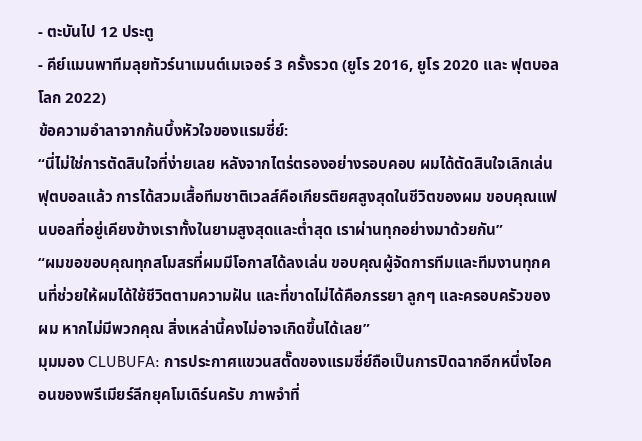- ตะบันไป 12 ประตู
- คีย์แมนพาทีมลุยทัวร์นาเมนต์เมเจอร์ 3 ครั้งรวด (ยูโร 2016, ยูโร 2020 และ ฟุตบอลโลก 2022)
ข้อความอำลาจากก้นบึ้งหัวใจของแรมซี่ย์:
“นี่ไม่ใช่การตัดสินใจที่ง่ายเลย หลังจากไตร่ตรองอย่างรอบคอบ ผมได้ตัดสินใจเลิกเล่นฟุตบอลแล้ว การได้สวมเสื้อทีมชาติเวลส์คือเกียรติยศสูงสุดในชีวิตของผม ขอบคุณแฟนบอลที่อยู่เคียงข้างเราทั้งในยามสูงสุดและต่ำสุด เราผ่านทุกอย่างมาด้วยกัน”
“ผมขอขอบคุณทุกสโมสรที่ผมมีโอกาสได้ลงเล่น ขอบคุณผู้จัดการทีมและทีมงานทุกคนที่ช่วยให้ผมได้ใช้ชีวิตตามความฝัน และที่ขาดไม่ได้คือภรรยา ลูกๆ และครอบครัวของผม หากไม่มีพวกคุณ สิ่งเหล่านี้คงไม่อาจเกิดขึ้นได้เลย”
มุมมอง CLUBUFA: การประกาศแขวนสตั๊ดของแรมซี่ย์ถือเป็นการปิดฉากอีกหนึ่งไอคอนของพรีเมียร์ลีกยุคโมเดิร์นครับ ภาพจำที่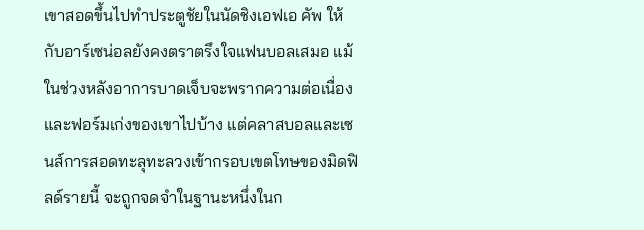เขาสอดขึ้นไปทำประตูชัยในนัดชิงเอฟเอ คัพ ให้กับอาร์เซน่อลยังคงตราตรึงใจแฟนบอลเสมอ แม้ในช่วงหลังอาการบาดเจ็บจะพรากความต่อเนื่องและฟอร์มเก่งของเขาไปบ้าง แต่คลาสบอลและเซนส์การสอดทะลุทะลวงเข้ากรอบเขตโทษของมิดฟิลด์รายนี้ จะถูกจดจำในฐานะหนึ่งในก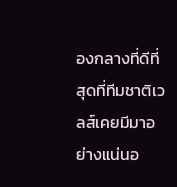องกลางที่ดีที่สุดที่ทีมชาติเวลส์เคยมีมาอย่างแน่นอ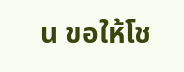น ขอให้โช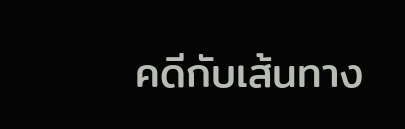คดีกับเส้นทาง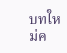บทใหม่ค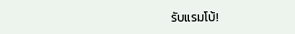รับแรมโบ้!